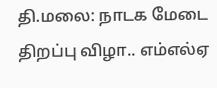தி.மலை: நாடக மேடை திறப்பு விழா.. எம்எல்ஏ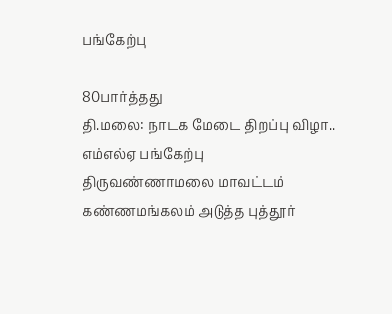பங்கேற்பு

80பார்த்தது
தி.மலை: நாடக மேடை திறப்பு விழா.. எம்எல்ஏ பங்கேற்பு
திருவண்ணாமலை மாவட்டம் கண்ணமங்கலம் அடுத்த புத்தூர்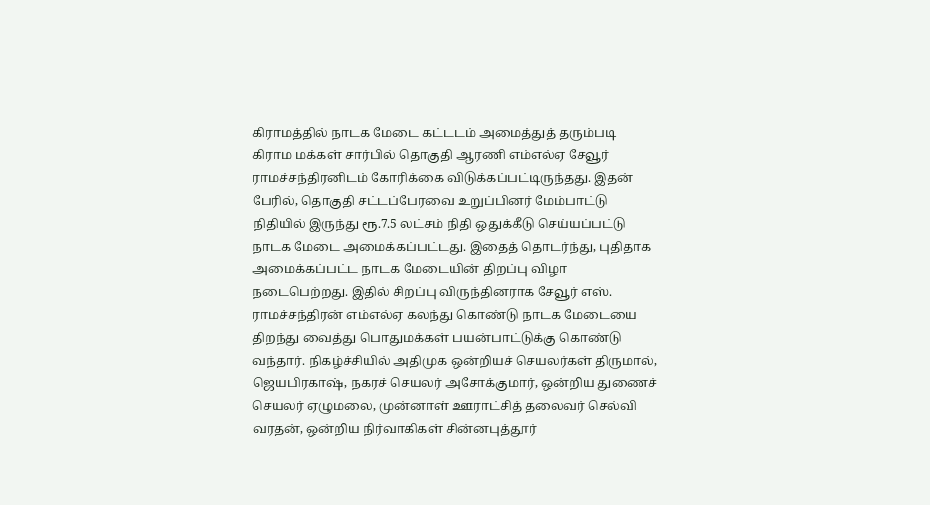கிராமத்தில் நாடக மேடை கட்டடம் அமைத்துத் தரும்படி கிராம மக்கள் சார்பில் தொகுதி ஆரணி எம்எல்ஏ சேவூர் ராமச்சந்திரனிடம் கோரிக்கை விடுக்கப்பட்டிருந்தது. இதன் பேரில், தொகுதி சட்டப்பேரவை உறுப்பினர் மேம்பாட்டு நிதியில் இருந்து ரூ.7.5 லட்சம் நிதி ஒதுக்கீடு செய்யப்பட்டு நாடக மேடை அமைக்கப்பட்டது. இதைத் தொடர்ந்து, புதிதாக அமைக்கப்பட்ட நாடக மேடையின் திறப்பு விழா நடைபெற்றது. இதில் சிறப்பு விருந்தினராக சேவூர் எஸ். ராமச்சந்திரன் எம்எல்ஏ கலந்து கொண்டு நாடக மேடையை திறந்து வைத்து பொதுமக்கள் பயன்பாட்டுக்கு கொண்டு வந்தார். நிகழ்ச்சியில் அதிமுக ஒன்றியச் செயலர்கள் திருமால், ஜெயபிரகாஷ், நகரச் செயலர் அசோக்குமார், ஒன்றிய துணைச் செயலர் ஏழுமலை, முன்னாள் ஊராட்சித் தலைவர் செல்வி வரதன், ஒன்றிய நிர்வாகிகள் சின்னபுத்தூர்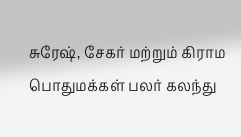சுரேஷ், சேகர் மற்றும் கிராம பொதுமக்கள் பலர் கலந்து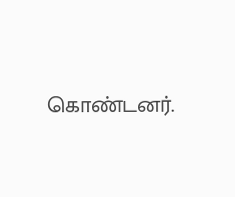கொண்டனர்.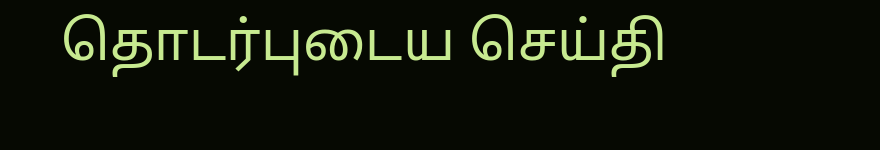தொடர்புடைய செய்தி